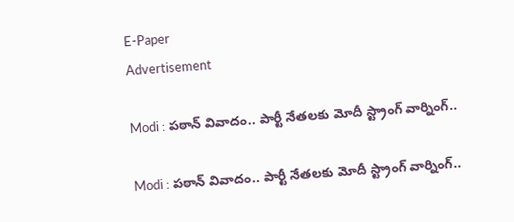E-Paper
Advertisement

Modi : పఠాన్ వివాదం.. పార్టీ నేతలకు మోదీ స్ట్రాంగ్ వార్నింగ్..

Modi : పఠాన్ వివాదం.. పార్టీ నేతలకు మోదీ స్ట్రాంగ్ వార్నింగ్..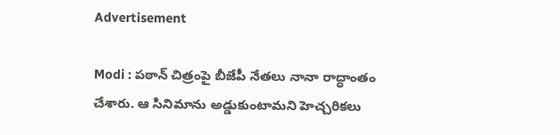Advertisement

Modi : పఠాన్‌ చిత్రంపై బీజేపీ నేతలు నానా రాద్ధాంతం చేశారు. ఆ సినిమాను అడ్డుకుంటామని హెచ్చరికలు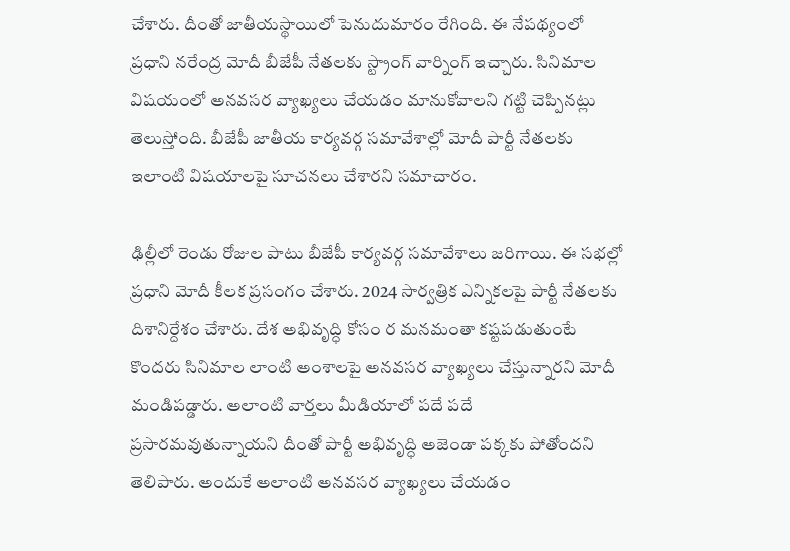చేశారు. దీంతో జాతీయస్థాయిలో పెనుదుమారం రేగింది. ఈ నేపథ్యంలో ప్రధాని నరేంద్ర మోదీ బీజేపీ నేతలకు స్ట్రాంగ్ వార్నింగ్ ఇచ్చారు. సినిమాల విషయంలో అనవసర వ్యాఖ్యలు చేయడం మానుకోవాలని గట్టి చెప్పినట్లు తెలుస్తోంది. బీజేపీ జాతీయ కార్యవర్గ సమావేశాల్లో మోదీ పార్టీ నేతలకు ఇలాంటి విషయాలపై సూచనలు చేశారని సమాచారం.

ఢిల్లీలో రెండు రోజుల పాటు బీజేపీ కార్యవర్గ సమావేశాలు జరిగాయి. ఈ సభల్లో ప్రధాని మోదీ కీలక ప్రసంగం చేశారు. 2024 సార్వత్రిక ఎన్నికలపై పార్టీ నేతలకు దిశానిర్దేశం చేశారు. దేశ అభివృద్ధి కోసం ర మనమంతా కష్టపడుతుంటే కొందరు సినిమాల లాంటి అంశాలపై అనవసర వ్యాఖ్యలు చేస్తున్నారని మోదీ మండిపడ్డారు. అలాంటి వార్తలు మీడియాలో పదే పదే ప్రసారమవుతున్నాయని దీంతో పార్టీ అభివృద్ధి అజెండా పక్కకు పోతోందని తెలిపారు. అందుకే అలాంటి అనవసర వ్యాఖ్యలు చేయడం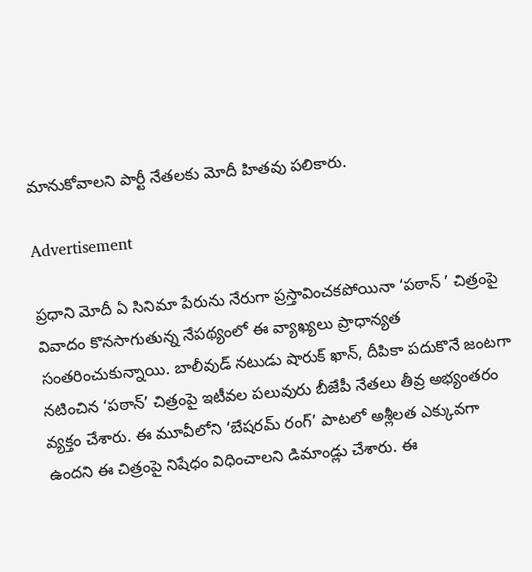మానుకోవాలని పార్టీ నేతలకు మోదీ హితవు పలికారు.

Advertisement

ప్రధాని మోదీ ఏ సినిమా పేరును నేరుగా ప్రస్తావించకపోయినా ‘పఠాన్ ’ చిత్రంపై వివాదం కొనసాగుతున్న నేపథ్యంలో ఈ వ్యాఖ్యలు ప్రాధాన్యత సంతరించుకున్నాయి. బాలీవుడ్‌ నటుడు షారుక్‌ ఖాన్‌, దీపికా పదుకొనే జంటగా నటించిన ‘పఠాన్‌’ చిత్రంపై ఇటీవల పలువురు బీజేపీ నేతలు తీవ్ర అభ్యంతరం వ్యక్తం చేశారు. ఈ మూవీలోని ‘బేషరమ్‌ రంగ్‌’ పాటలో అశ్లీలత ఎక్కువగా ఉందని ఈ చిత్రంపై నిషేధం విధించాలని డిమాండ్లు చేశారు. ఈ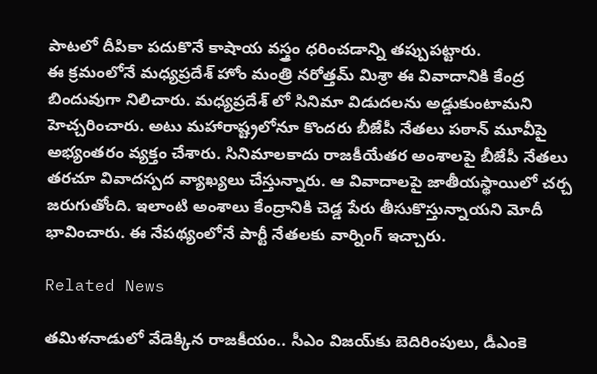పాటలో దీపికా పదుకొనే కాషాయ వస్త్రం ధరించడాన్ని తప్పుపట్టారు.
ఈ క్రమంలోనే మధ్యప్రదేశ్ హోం మంత్రి నరోత్తమ్‌ మిశ్రా ఈ వివాదానికి కేంద్ర బిందువుగా నిలిచారు. మధ్యప్రదేశ్ లో సినిమా విడుదలను అడ్డుకుంటామని హెచ్చరించారు. అటు మహారాష్ట్రలోనూ కొందరు బీజేపీ నేతలు పఠాన్ మూవీపై అభ్యంతరం వ్యక్తం చేశారు. సినిమాలకాదు రాజకీయేతర అంశాలపై బీజేపీ నేతలు తరచూ వివాదస్పద వ్యాఖ్యలు చేస్తున్నారు. ఆ వివాదాలపై జాతీయస్థాయిలో చర్చ జరుగుతోంది. ఇలాంటి అంశాలు కేంద్రానికి చెడ్డ పేరు తీసుకొస్తున్నాయని మోదీ భావించారు. ఈ నేపథ్యంలోనే పార్టీ నేతలకు వార్నింగ్ ఇచ్చారు.

Related News

తమిళనాడులో వేడెక్కిన రాజకీయం.. సీఎం విజయ్‌కు బెదిరింపులు, డీఎంకె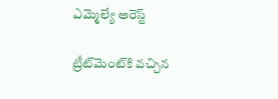ఎమ్మెల్యే అరెస్ట్

ట్రీట్‌మెంట్‌కి వచ్చిన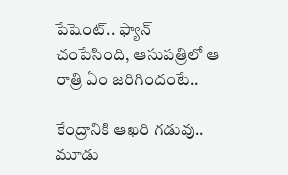పేషెంట్.. ఫ్యాన్ చంపేసింది, ఆసుపత్రిలో ఆ రాత్రి ఏం జరిగిందంటే..

కేంద్రానికి ఆఖరి గడువు.. మూడు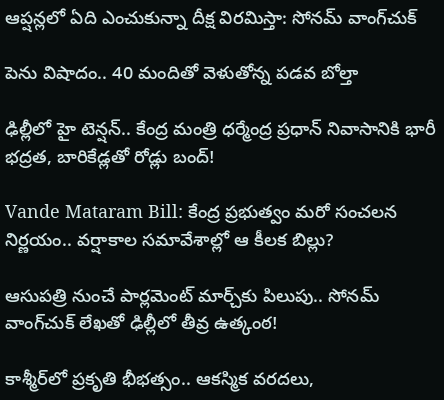ఆప్షన్లలో ఏది ఎంచుకున్నా దీక్ష విరమిస్తా: సోనమ్ వాంగ్‌చుక్

పెను విషాదం.. 40 మందితో వెళుతోన్న ప‌డ‌వ బోల్తా

ఢిల్లీలో హై టెన్షన్.. కేంద్ర మంత్రి ధర్మేంద్ర ప్రధాన్ నివాసానికి భారీ భద్రత, బారికేడ్లతో రోడ్లు బంద్!

Vande Mataram Bill: కేంద్ర ప్రభుత్వం మరో సంచలన నిర్ణయం.. వర్షాకాల సమావేశాల్లో ఆ కీలక బిల్లు?

ఆసుపత్రి నుంచే పార్లమెంట్ మార్చ్‌కు పిలుపు.. సోనమ్ వాంగ్‌చుక్ లేఖతో ఢిల్లీలో తీవ్ర ఉత్కంఠ!

కాశ్మీర్‌లో ప్రకృతి భీభత్సం.. ఆకస్మిక వరదలు,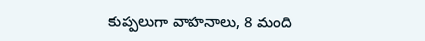కుప్పలుగా వాహనాలు, 8 మంది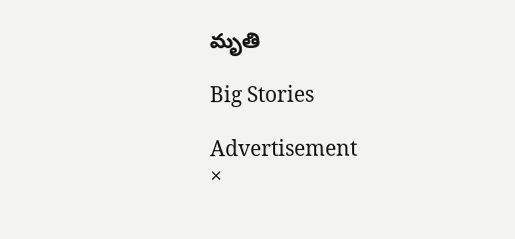మృతి

Big Stories

Advertisement
×